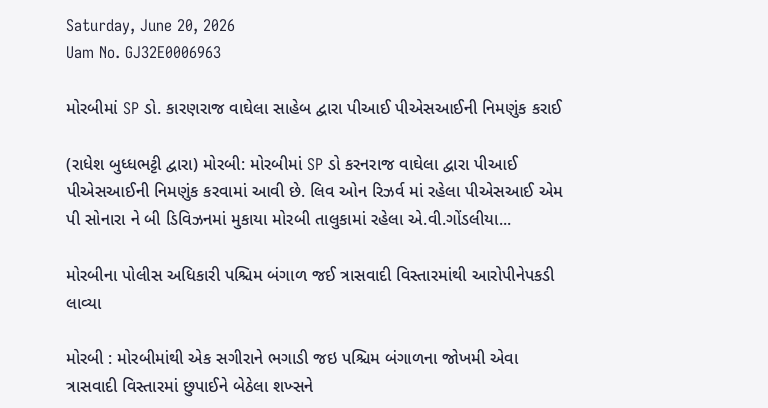Saturday, June 20, 2026
Uam No. GJ32E0006963

મોરબીમાં SP ડો. કારણરાજ વાઘેલા સાહેબ દ્વારા પીઆઈ પીએસઆઈની નિમણુંક કરાઈ

(રાધેશ બુધ્ધભટ્ટી દ્વારા) મોરબી: મોરબીમાં SP ડો કરનરાજ વાઘેલા દ્વારા પીઆઈ પીએસઆઈની નિમણુંક કરવામાં આવી છે. લિવ ઓન રિઝર્વ માં રહેલા પીએસઆઈ એમ પી સોનારા ને બી ડિવિઝનમાં મુકાયા મોરબી તાલુકામાં રહેલા એ.વી.ગોંડલીયા...

મોરબીના પોલીસ અધિકારી પશ્ચિમ બંગાળ જઈ ત્રાસવાદી વિસ્તારમાંથી આરોપીનેપકડી લાવ્યા

મોરબી : મોરબીમાંથી એક સગીરાને ભગાડી જઇ પશ્ચિમ બંગાળના જોખમી એવા ત્રાસવાદી વિસ્તારમાં છુપાઈને બેઠેલા શખ્સને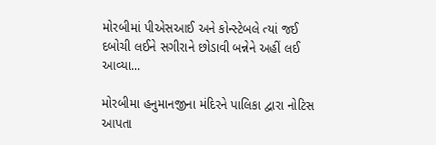મોરબીમાં પીએસઆઈ અને કોન્સ્ટેબલે ત્યાં જઈ દબોચી લઈને સગીરાને છોડાવી બન્નેને અહીં લઈ આવ્યા...

મોરબીમા હનુમાનજીના મંદિરને પાલિકા દ્વારા નોટિસ આપતા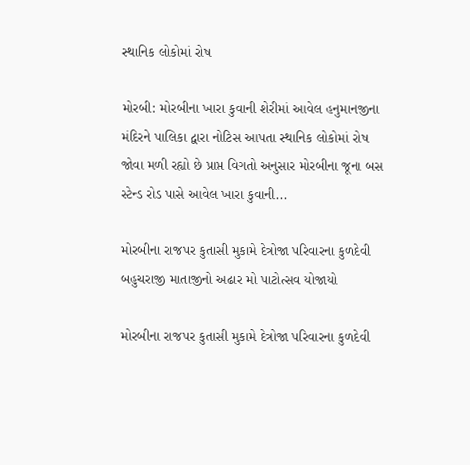સ્થાનિક લોકોમાં રોષ

મોરબી: મોરબીના ખારા કુવાની શેરીમાં આવેલ હનુમાનજીના મંદિરને પાલિકા દ્વારા નોટિસ આપતા સ્થાનિક લોકોમાં રોષ જોવા મળી રહ્યો છે પ્રાપ્ત વિગતો અનુસાર મોરબીના જૂના બસ સ્ટેન્ડ રોડ પાસે આવેલ ખારા કુવાની...

મોરબીના રાજપર કુતાસી મુકામે દેત્રોજા પરિવારના કુળદેવી બહુચરાજી માતાજીનો અઢાર મો પાટોત્સવ યોજાયો

મોરબીના રાજપર કુતાસી મુકામે દેત્રોજા પરિવારના કુળદેવી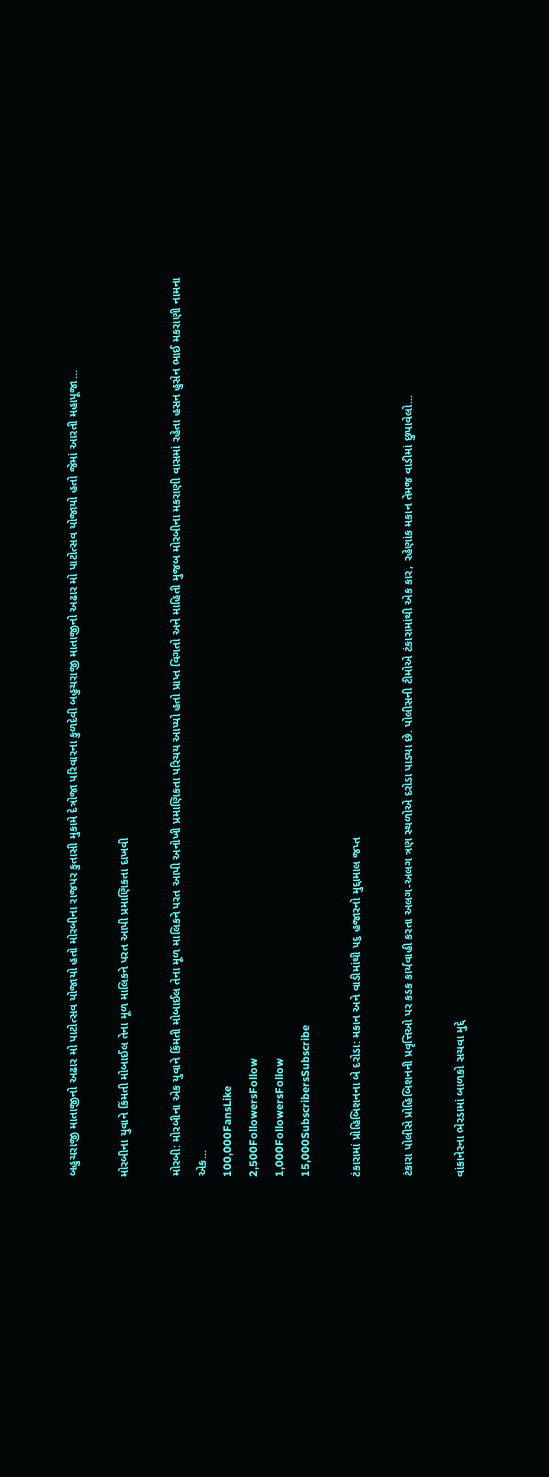બહુચરાજી માતાજીનો અઢાર મો પાટોત્સવ યોજાયો હતો મોરબીના રાજપર કુતાસી મુકામે દેત્રોજા પરિવારના કુળદેવી બહુચરાજી માતાજીનો અઢાર મો પાટોત્સવ યોજાયો હતો જેમાં આરતી મહાપૂજા...

મોરબીના યુવાને કિંમતી મોબાઈલ તેના મૂળ માલિકને પરત આપી પ્રમાણિકતા દાખવી

મોરબી: મોરબીના એક યુવાને કિંમતી મોબાઈલ તેના મૂળ માલિકને પરત આપી અનોખી પ્રમાણિકતા પરિચય આપ્યો હતો પ્રાપ્ત વિગતો અને માહિતી મુજબ મોરબીના મકરાણી વાસમાં રહેતા હસન હુસેન ભાઈ મકરાણી નામના એક...
100,000FansLike
2,500FollowersFollow
1,000FollowersFollow
15,000SubscribersSubscribe

ટંકારામાં પ્રોહિબિશનના બે દરોડા: મકાન અને વાડીમાંથી ૫૬ હજારનો મુદ્દામાલ જપ્ત

ટંકારા પોલીસે પ્રોહિબિશનની પ્રવૃત્તિઓ પર કડક કાર્યવાહી કરતા અલગ-અલગ ત્રણ સ્થળોએ દરોડા પાડ્યા છે. પોલીસની ટીમોએ ટંકારામાંથી એક કાર, રહેણાંક મકાન તેમજ વાડીમાં છુપાવેલો...

વાંકાનેરના ભેરડામાં બાળકો સચવા મુદ્દે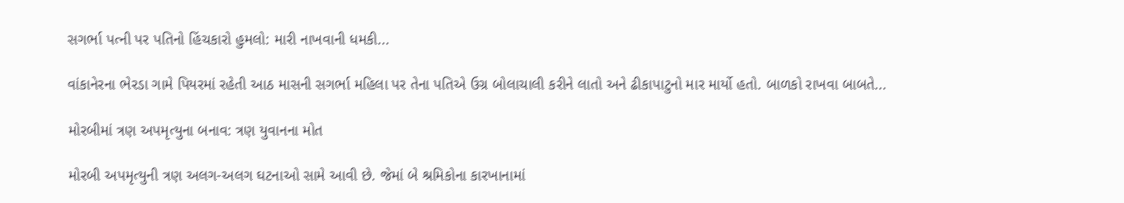સગર્ભા પત્ની પર પતિનો હિંચકારો હુમલો: મારી નાખવાની ધમકી...

વાંકાનેરના ભેરડા ગામે પિયરમાં રહેતી આઠ માસની સગર્ભા મહિલા પર તેના પતિએ ઉગ્ર બોલાચાલી કરીને લાતો અને ઢીકાપાટુનો માર માર્યો હતો. બાળકો રાખવા બાબતે...

મોરબીમાં ત્રણ અપમૃત્યુના બનાવ: ત્રણ યુવાનના મોત

મોરબી અપમૃત્યુની ત્રણ અલગ-અલગ ઘટનાઓ સામે આવી છે. જેમાં બે શ્રમિકોના કારખાનામાં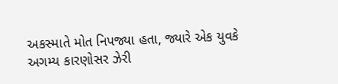અકસ્માતે મોત નિપજ્યા હતા, જ્યારે એક યુવકે અગમ્ય કારણોસર ઝેરી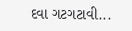દવા ગટગટાવી...